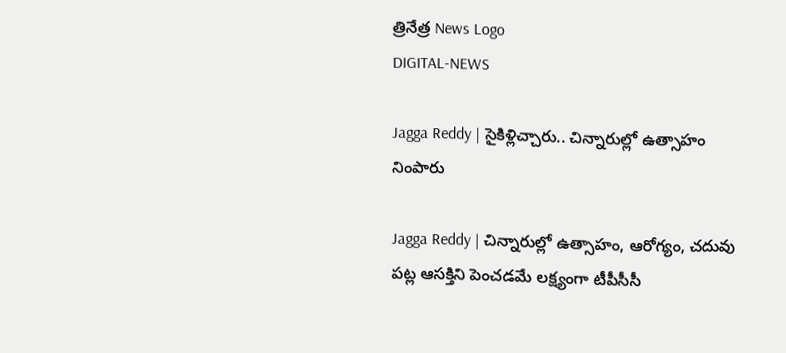త్రినేత్ర News Logo
DIGITAL-NEWS

Jagga Reddy | సైకిళ్లిచ్చారు.. చిన్నారుల్లో ఉత్సాహం నింపారు

Jagga Reddy | చిన్నారుల్లో ఉత్సాహం, ఆరోగ్యం, చ‌దువు ప‌ట్ల ఆస‌క్తిని పెంచడ‌మే ల‌క్ష్యంగా టీపీసీసీ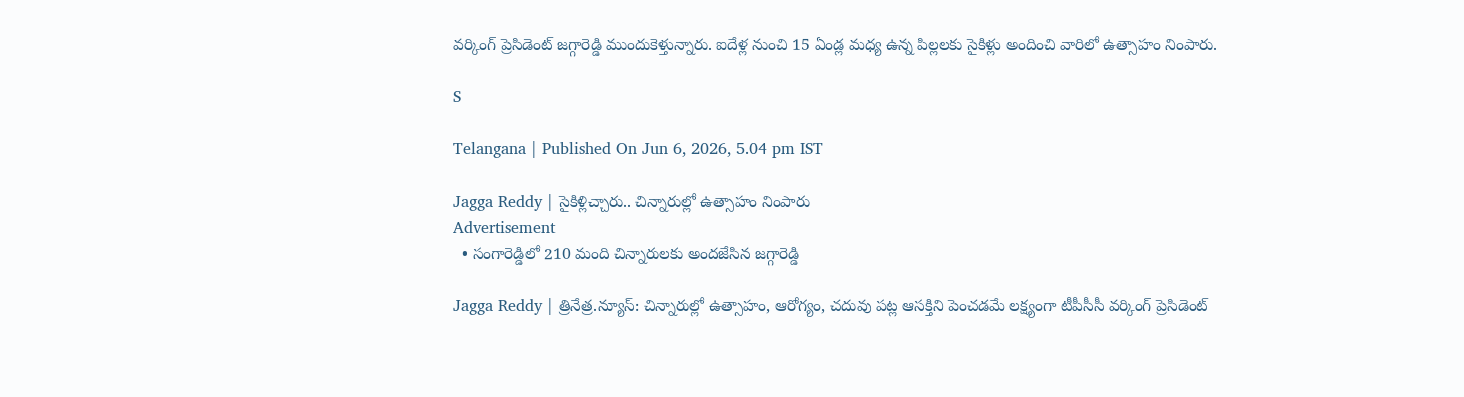వ‌ర్కింగ్ ప్రెసిడెంట్ జ‌గ్గారెడ్డి ముందుకెళ్తున్నారు. ఐదేళ్ల నుంచి 15 ఏండ్ల మ‌ధ్య ఉన్న పిల్ల‌ల‌కు సైకిళ్లు అందించి వారిలో ఉత్సాహం నింపారు.

S

Telangana | Published On Jun 6, 2026, 5.04 pm IST

Jagga Reddy | సైకిళ్లిచ్చారు.. చిన్నారుల్లో ఉత్సాహం నింపారు
Advertisement
  • సంగారెడ్డిలో 210 మంది చిన్నారుల‌కు అంద‌జేసిన‌ జ‌గ్గారెడ్డి

Jagga Reddy | త్రినేత్ర‌.న్యూస్‌: చిన్నారుల్లో ఉత్సాహం, ఆరోగ్యం, చ‌దువు ప‌ట్ల ఆస‌క్తిని పెంచడ‌మే ల‌క్ష్యంగా టీపీసీసీ వ‌ర్కింగ్ ప్రెసిడెంట్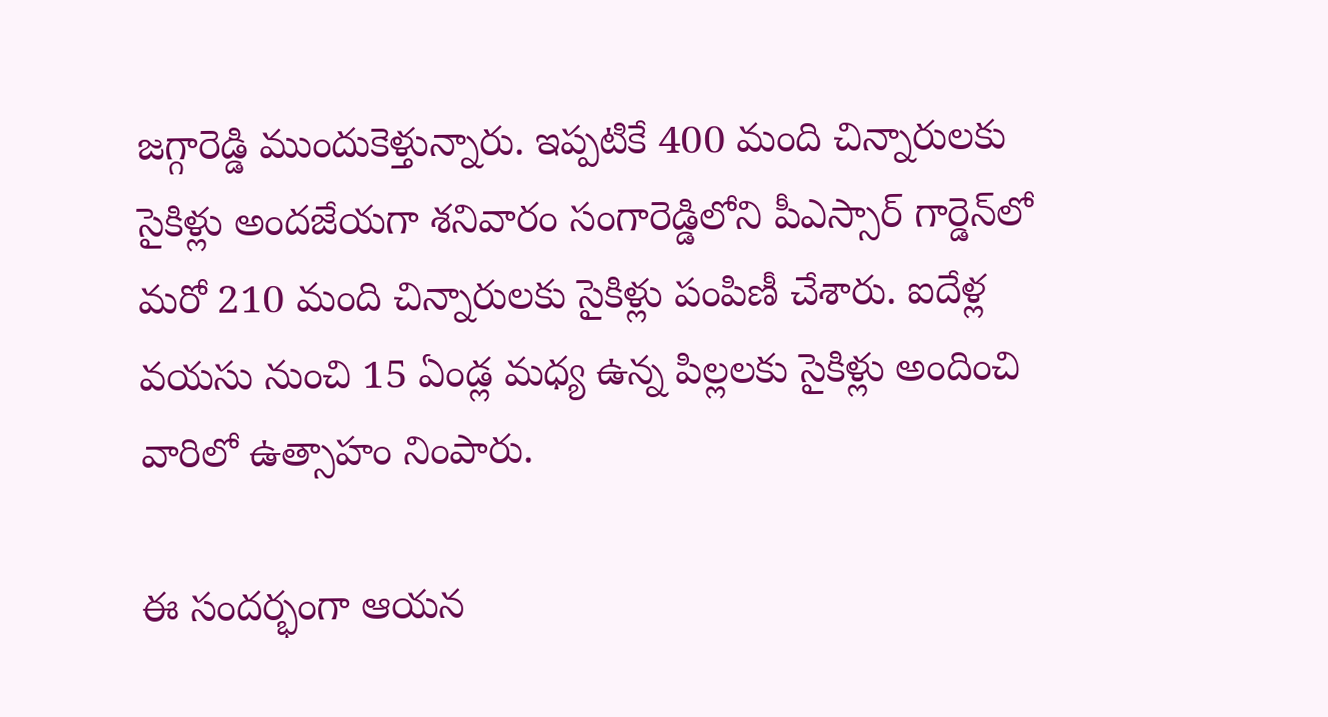జ‌గ్గారెడ్డి ముందుకెళ్తున్నారు. ఇప్ప‌టికే 400 మంది చిన్నారుల‌కు సైకిళ్లు అంద‌జేయ‌గా శ‌నివారం సంగారెడ్డిలోని పీఎస్సార్ గార్డెన్‌లో మ‌రో 210 మంది చిన్నారుల‌కు సైకిళ్లు పంపిణీ చేశారు. ఐదేళ్ల వ‌య‌సు నుంచి 15 ఏండ్ల మ‌ధ్య ఉన్న పిల్ల‌ల‌కు సైకిళ్లు అందించి వారిలో ఉత్సాహం నింపారు.

ఈ సంద‌ర్భంగా ఆయ‌న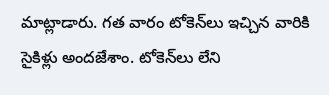మాట్లాడారు. గత వారం టోకెన్‌లు ఇచ్చిన వారికి సైకిళ్లు అంద‌జేశాం. టోకెన్‌లు లేని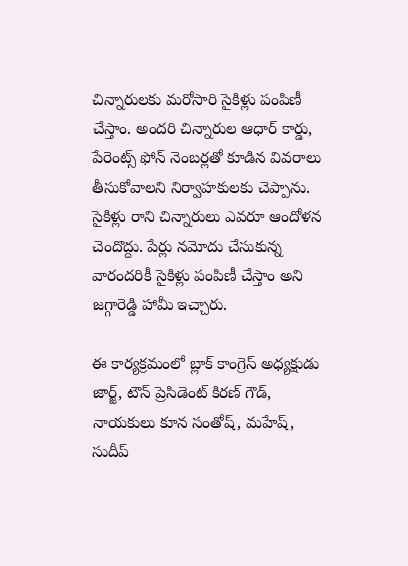చిన్నారులకు మరోసారి సైకిళ్లు పంపిణీ చేస్తాం. అందరి చిన్నారుల ఆధార్ కార్డు, పేరెంట్స్ ఫోన్ నెంబర్ల‌తో కూడిన వివరాలు తీసుకోవాలని నిర్వాహకులకు చెప్పాను. సైకిళ్లు రాని చిన్నారులు ఎవరూ ఆందోళన చెందొద్దు. పేర్లు నమోదు చేసుకున్న వారందరికీ సైకిళ్లు పంపిణీ చేస్తాం అని జగ్గారెడ్డి హామీ ఇచ్చారు.

ఈ కార్యక్రమంలో బ్లాక్ కాంగ్రెస్ అధ్యక్షుడు జార్జ్, టౌన్ ప్రెసిడెంట్ కిరణ్ గౌడ్, నాయకులు కూన సంతోష్, మహేష్, సుదీప్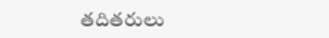తదితరులు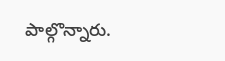పాల్గొన్నారు.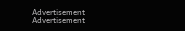Advertisement
Advertisement